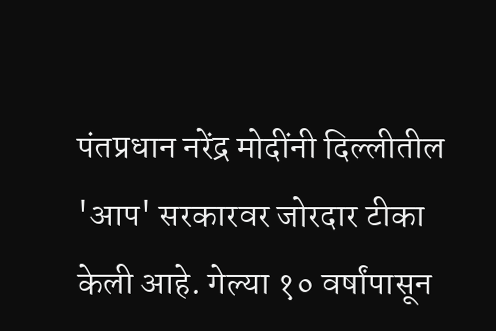पंतप्रधान नरेंद्र मोदींनी दिल्लीतील 'आप' सरकारवर जोरदार टीका केली आहे. गेल्या १० वर्षांपासून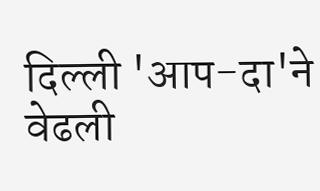दिल्ली 'आप-दा'ने वेढली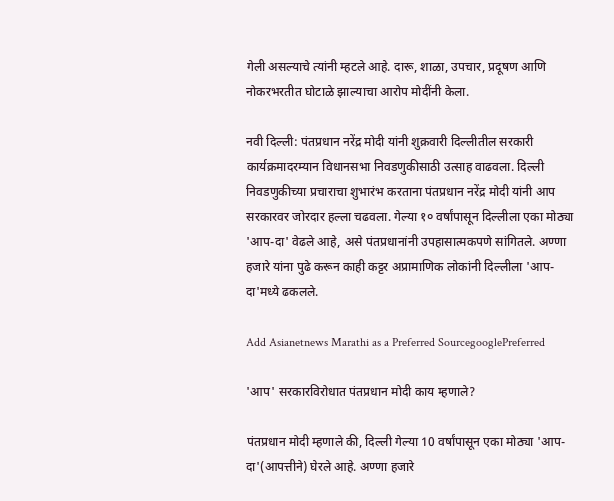गेली असल्याचे त्यांनी म्हटले आहे. दारू, शाळा, उपचार, प्रदूषण आणि नोकरभरतीत घोटाळे झाल्याचा आरोप मोदींनी केला.

नवी दिल्ली: पंतप्रधान नरेंद्र मोदी यांनी शुक्रवारी दिल्लीतील सरकारी कार्यक्रमादरम्यान विधानसभा निवडणुकीसाठी उत्साह वाढवला. दिल्ली निवडणुकीच्या प्रचाराचा शुभारंभ करताना पंतप्रधान नरेंद्र मोदी यांनी आप सरकारवर जोरदार हल्ला चढवला. गेल्या १० वर्षांपासून दिल्लीला एका मोठ्या 'आप-दा' वेढले आहे, असे पंतप्रधानांनी उपहासात्मकपणे सांगितले. अण्णा हजारे यांना पुढे करून काही कट्टर अप्रामाणिक लोकांनी दिल्लीला 'आप-दा'मध्ये ढकलले.

Add Asianetnews Marathi as a Preferred SourcegooglePreferred

'आप' सरकारविरोधात पंतप्रधान मोदी काय म्हणाले?

पंतप्रधान मोदी म्हणाले की, दिल्ली गेल्या 10 वर्षांपासून एका मोठ्या 'आप-दा'(आपत्तीने) घेरले आहे. अण्णा हजारे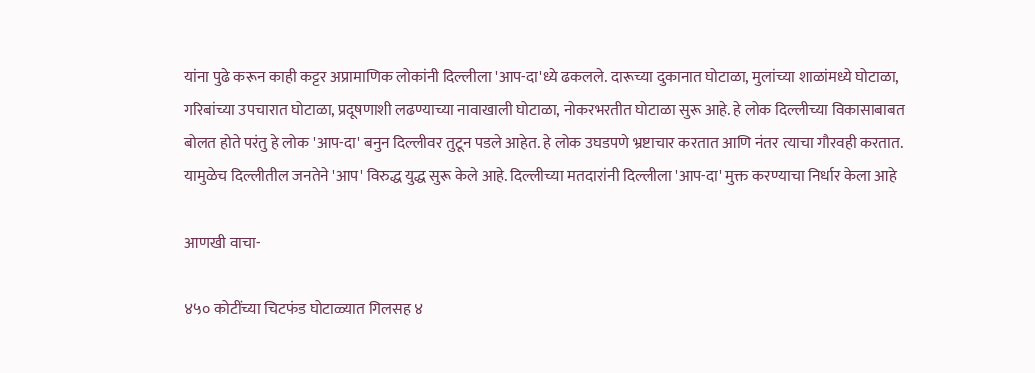यांना पुढे करून काही कट्टर अप्रामाणिक लोकांनी दिल्लीला 'आप-दा'ध्ये ढकलले. दारूच्या दुकानात घोटाळा, मुलांच्या शाळांमध्ये घोटाळा, गरिबांच्या उपचारात घोटाळा, प्रदूषणाशी लढण्याच्या नावाखाली घोटाळा, नोकरभरतीत घोटाळा सुरू आहे. हे लोक दिल्लीच्या विकासाबाबत बोलत होते परंतु हे लोक 'आप-दा' बनुन दिल्लीवर तुटून पडले आहेत. हे लोक उघडपणे भ्रष्टाचार करतात आणि नंतर त्याचा गौरवही करतात. यामुळेच दिल्लीतील जनतेने 'आप' विरुद्ध युद्ध सुरू केले आहे. दिल्लीच्या मतदारांनी दिल्लीला 'आप-दा' मुक्त करण्याचा निर्धार केला आहे

आणखी वाचा-

४५० कोटींच्या चिटफंड घोटाळ्यात गिलसह ४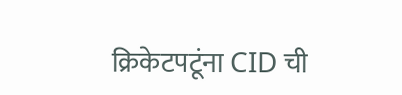क्रिकेटपटूंना CID ची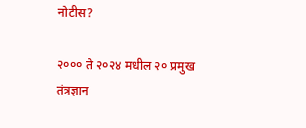नोटीस?

२००० ते २०२४ मधील २० प्रमुख तंत्रज्ञान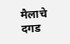मैलाचे दगड